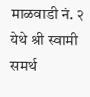माळवाडी नं. २ येथे श्री स्वामी समर्थ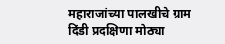महाराजांच्या पालखीचे ग्राम दिंडी प्रदक्षिणा मोठ्या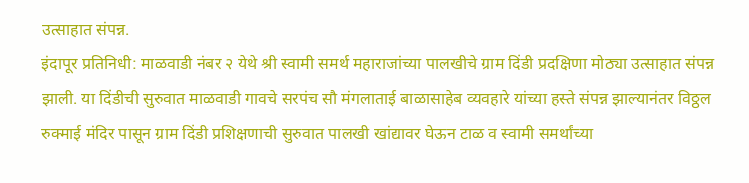उत्साहात संपन्न.
इंदापूर प्रतिनिधी: माळवाडी नंबर २ येथे श्री स्वामी समर्थ महाराजांच्या पालखीचे ग्राम दिंडी प्रदक्षिणा मोठ्या उत्साहात संपन्न झाली. या दिंडीची सुरुवात माळवाडी गावचे सरपंच सौ मंगलाताई बाळासाहेब व्यवहारे यांच्या हस्ते संपन्न झाल्यानंतर विठ्ठल रुक्माई मंदिर पासून ग्राम दिंडी प्रशिक्षणाची सुरुवात पालखी खांद्यावर घेऊन टाळ व स्वामी समर्थांच्या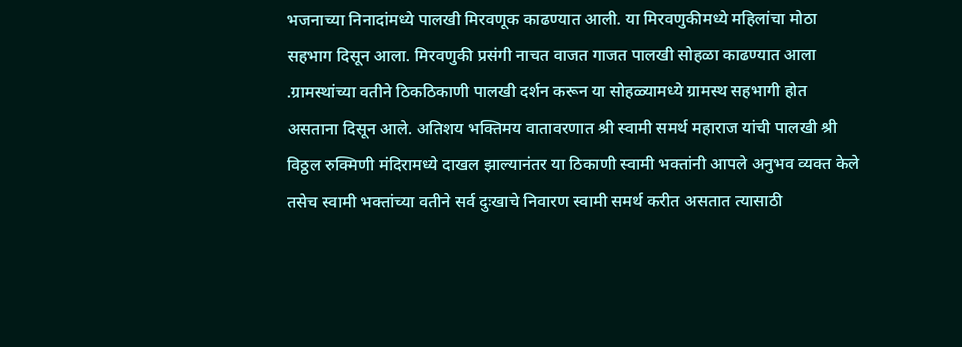भजनाच्या निनादांमध्ये पालखी मिरवणूक काढण्यात आली. या मिरवणुकीमध्ये महिलांचा मोठा सहभाग दिसून आला. मिरवणुकी प्रसंगी नाचत वाजत गाजत पालखी सोहळा काढण्यात आला .ग्रामस्थांच्या वतीने ठिकठिकाणी पालखी दर्शन करून या सोहळ्यामध्ये ग्रामस्थ सहभागी होत असताना दिसून आले. अतिशय भक्तिमय वातावरणात श्री स्वामी समर्थ महाराज यांची पालखी श्री विठ्ठल रुक्मिणी मंदिरामध्ये दाखल झाल्यानंतर या ठिकाणी स्वामी भक्तांनी आपले अनुभव व्यक्त केले तसेच स्वामी भक्तांच्या वतीने सर्व दुःखाचे निवारण स्वामी समर्थ करीत असतात त्यासाठी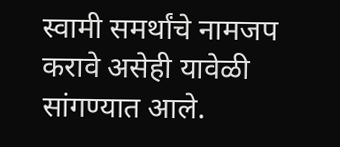स्वामी समर्थांचे नामजप करावे असेही यावेळी सांगण्यात आले.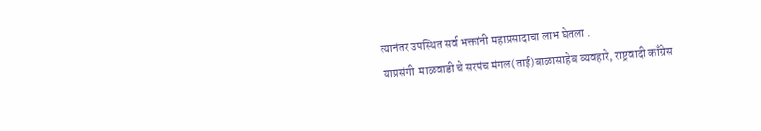त्यानंतर उपस्थित सर्व भक्तांनी महाप्रसादाचा लाभ घेतला .
याप्रसंगी  माळवाडी चे सरपंच मंगल(ताई)बाळासाहेब व्यवहारे, राष्ट्रवादी काँग्रेस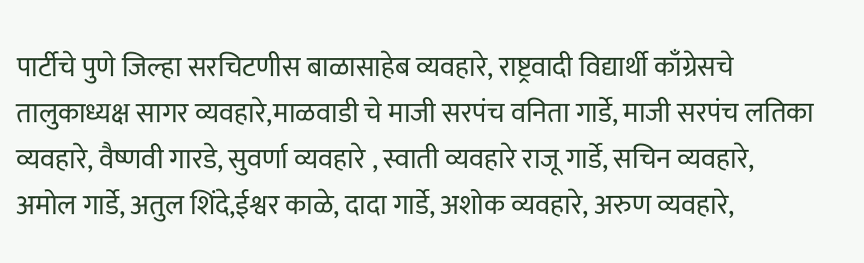पार्टीचे पुणे जिल्हा सरचिटणीस बाळासाहेब व्यवहारे, राष्ट्रवादी विद्यार्थी काँग्रेसचे तालुकाध्यक्ष सागर व्यवहारे,माळवाडी चे माजी सरपंच वनिता गार्डे, माजी सरपंच लतिका व्यवहारे, वैष्णवी गारडे, सुवर्णा व्यवहारे , स्वाती व्यवहारे राजू गार्डे, सचिन व्यवहारे, अमोल गार्डे, अतुल शिंदे,ईश्वर काळे, दादा गार्डे, अशोक व्यवहारे, अरुण व्यवहारे,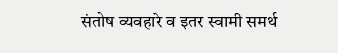संतोष व्यवहारे व इतर स्वामी समर्थ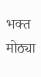भक्त मोठ्या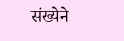संख्येने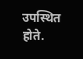उपस्थित होते.